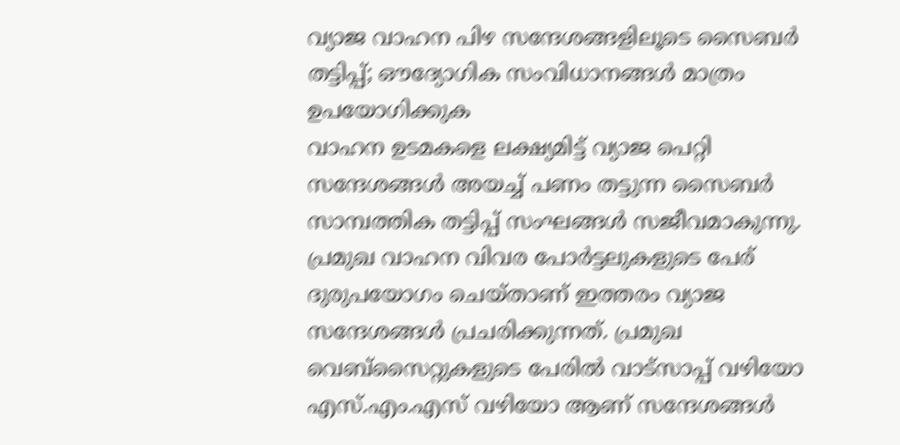വ്യാജ വാഹന പിഴ സന്ദേശങ്ങളിലൂടെ സൈബർ തട്ടിപ്പ്; ഔദ്യോഗിക സംവിധാനങ്ങൾ മാത്രം ഉപയോഗിക്കുക
വാഹന ഉടമകളെ ലക്ഷ്യമിട്ട് വ്യാജ പെറ്റി സന്ദേശങ്ങൾ അയച്ച് പണം തട്ടുന്ന സൈബർ സാമ്പത്തിക തട്ടിപ്പ് സംഘങ്ങൾ സജീവമാകുന്നു. പ്രമുഖ വാഹന വിവര പോർട്ടലുകളുടെ പേര് ദുരുപയോഗം ചെയ്താണ് ഇത്തരം വ്യാജ സന്ദേശങ്ങൾ പ്രചരിക്കുന്നത്. പ്രമുഖ വെബ്സൈറ്റുകളുടെ പേരിൽ വാട്സാപ്പ് വഴിയോ എസ്.എം.എസ് വഴിയോ ആണ് സന്ദേശങ്ങൾ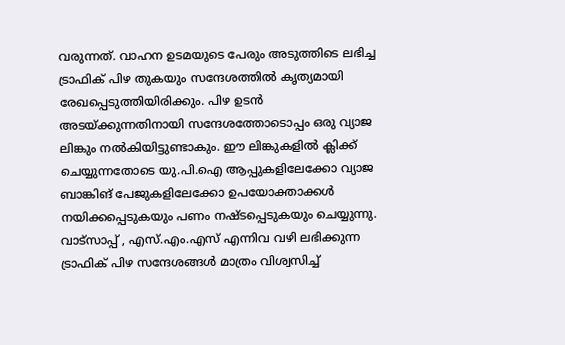വരുന്നത്. വാഹന ഉടമയുടെ പേരും അടുത്തിടെ ലഭിച്ച ട്രാഫിക് പിഴ തുകയും സന്ദേശത്തിൽ കൃത്യമായി രേഖപ്പെടുത്തിയിരിക്കും. പിഴ ഉടൻ അടയ്ക്കുന്നതിനായി സന്ദേശത്തോടൊപ്പം ഒരു വ്യാജ ലിങ്കും നൽകിയിട്ടുണ്ടാകും. ഈ ലിങ്കുകളിൽ ക്ലിക്ക് ചെയ്യുന്നതോടെ യു.പി.ഐ ആപ്പുകളിലേക്കോ വ്യാജ ബാങ്കിങ് പേജുകളിലേക്കോ ഉപയോക്താക്കൾ നയിക്കപ്പെടുകയും പണം നഷ്ടപ്പെടുകയും ചെയ്യുന്നു.
വാട്സാപ്പ് , എസ്.എം.എസ് എന്നിവ വഴി ലഭിക്കുന്ന ട്രാഫിക് പിഴ സന്ദേശങ്ങൾ മാത്രം വിശ്വസിച്ച്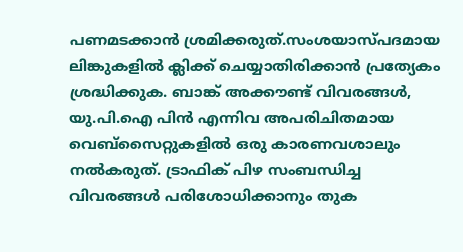പണമടക്കാൻ ശ്രമിക്കരുത്.സംശയാസ്പദമായ ലിങ്കുകളിൽ ക്ലിക്ക് ചെയ്യാതിരിക്കാൻ പ്രത്യേകം ശ്രദ്ധിക്കുക. ബാങ്ക് അക്കൗണ്ട് വിവരങ്ങൾ, യു.പി.ഐ പിൻ എന്നിവ അപരിചിതമായ വെബ്സൈറ്റുകളിൽ ഒരു കാരണവശാലും നൽകരുത്. ട്രാഫിക് പിഴ സംബന്ധിച്ച വിവരങ്ങൾ പരിശോധിക്കാനും തുക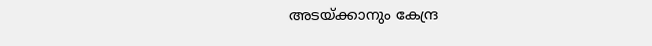അടയ്ക്കാനും കേന്ദ്ര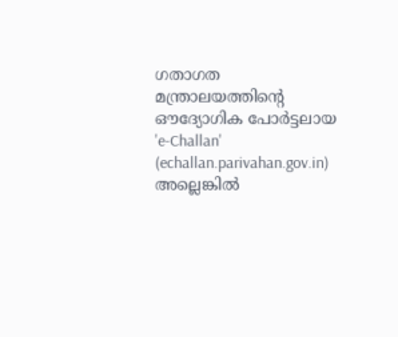ഗതാഗത മന്ത്രാലയത്തിന്റെ ഔദ്യോഗിക പോർട്ടലായ 'e-Challan' (echallan.parivahan.gov.in) അല്ലെങ്കിൽ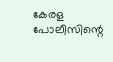കേരള പോലീസിന്റെ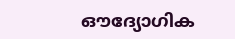ഔദ്യോഗിക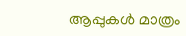ആപ്പുകൾ മാത്രം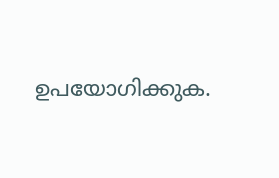ഉപയോഗിക്കുക.